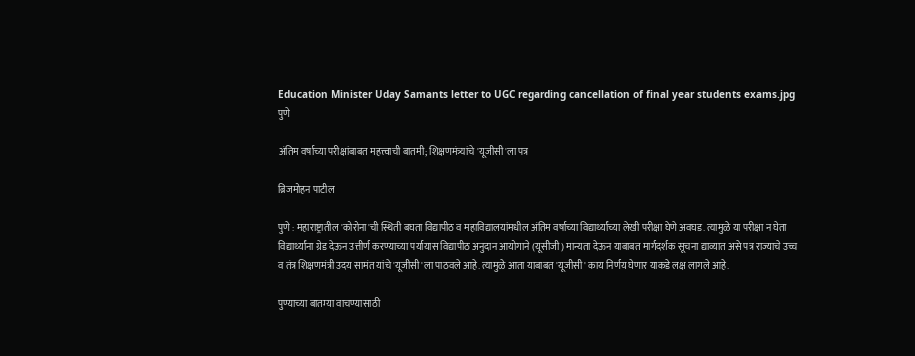Education Minister Uday Samants letter to UGC regarding cancellation of final year students exams.jpg
पुणे

अंतिम वर्षाच्या परीक्षांबाबत महत्त्वाची बातमी; शिक्षणमंत्र्यांचे 'यूजीसी'ला पत्र

ब्रिजमोहन पाटील

पुणे : महाराष्ट्रातील 'कोरोना'ची स्थिती बघता विद्यापीठ व महाविद्यालयांमधील अंतिम वर्षाच्या विद्यार्थ्यांच्या लेखी परीक्षा घेणे अवघड. त्यामुळे या परीक्षा न घेता विद्यार्थ्यांना ग्रेड देऊन उत्तीर्ण करण्याच्या पर्यायास विद्यापीठ अनुदान आयोगाने (यूसीजी) मान्यता देऊन याबाबत मार्गदर्शक सूचना द्याव्यात असे पत्र राज्याचे उच्च व तंत्र शिक्षणमंत्री उदय सामंत यांचे 'यूजीसी'ला पाठवले आहे. त्यामुळे आता याबाबत 'यूजीसी' काय निर्णय घेणार याकडे लक्ष लागले आहे.

पुण्याच्या बातम्या वाचण्यासाठी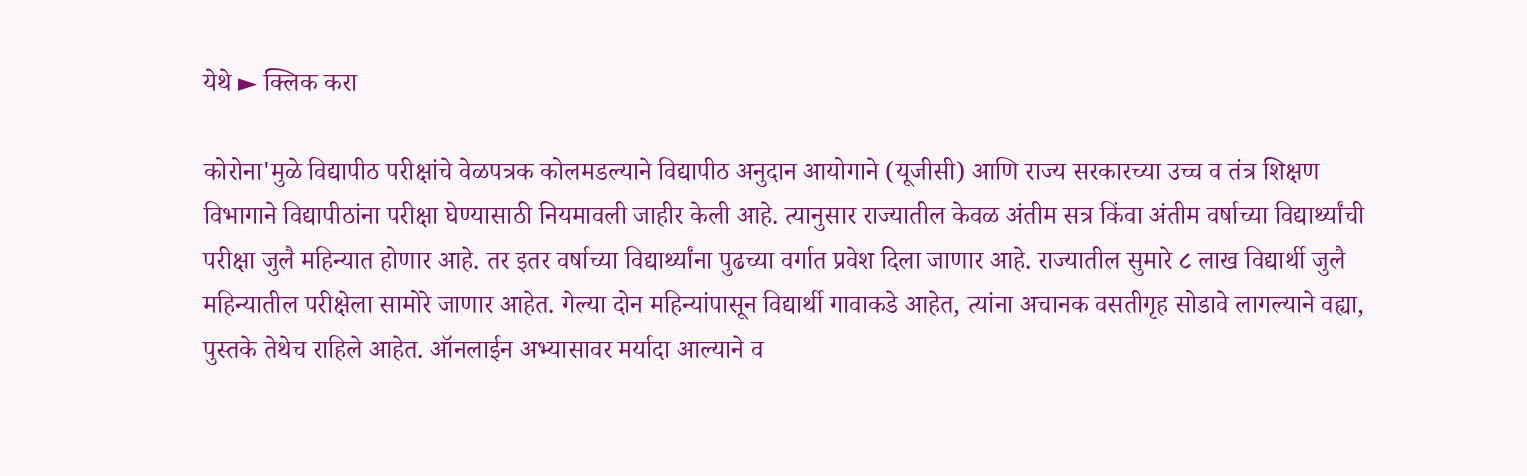येथे ► क्लिक करा

कोरोना'मुळे विद्यापीठ परीक्षांचे वेळपत्रक कोलमडल्याने विद्यापीठ अनुदान आयोगाने (यूजीसी) आणि राज्य सरकारच्या उच्च व तंत्र शिक्षण विभागाने विद्यापीठांना परीक्षा घेण्यासाठी नियमावली जाहीर केली आहे. त्यानुसार राज्यातील केवळ अंतीम सत्र किंवा अंतीम वर्षाच्या विद्यार्थ्यांची परीक्षा जुलै महिन्यात होणार आहे. तर इतर वर्षाच्या विद्यार्थ्यांना पुढच्या वर्गात प्रवेश दिला जाणार आहे. राज्यातील सुमारे ८ लाख विद्यार्थी जुलै महिन्यातील परीक्षेला सामोरे जाणार आहेत. गेल्या दोन महिन्यांपासून विद्यार्थी गावाकडे आहेत, त्यांना अचानक वसतीगृह सोडावे लागल्याने वह्या, पुस्तके तेथेच राहिले आहेत. ऑनलाईन अभ्यासावर मर्यादा आल्याने व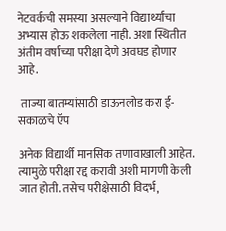नेटवर्कची समस्या असल्याने विद्यार्थ्यांचा अभ्यास होऊ शकलेला नाही. अशा स्थितीत अंतीम वर्षाच्या परीक्षा देणे अवघड होणार आहे.

 ताज्या बातम्यांसाठी डाऊनलोड करा ई-सकाळचे ऍप

अनेक विद्यार्थी मानसिक तणावाखाली आहेत. त्यामुळे परीक्षा रद्द करावी अशी मागणी केली जात होती. तसेच परीक्षेसाठी विदर्भ,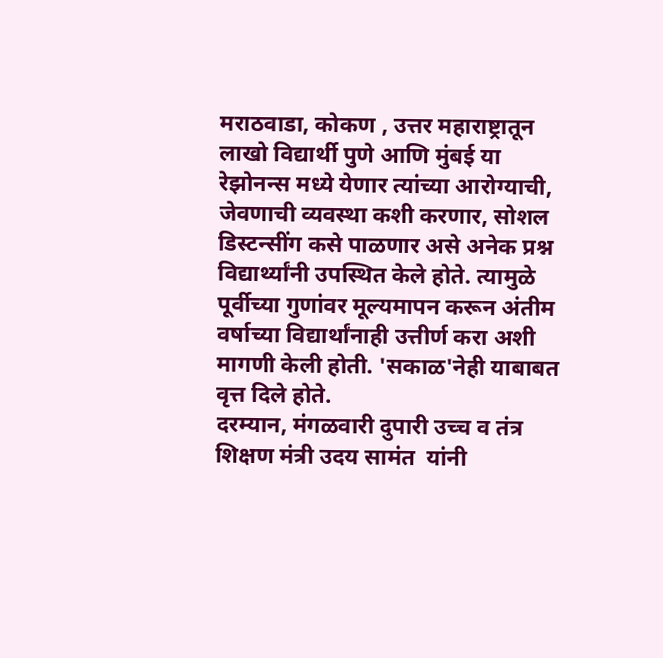मराठवाडा, कोकण , उत्तर महाराष्ट्रातून लाखो विद्यार्थी पुणे आणि मुंबई या रेझोनन्स मध्ये येणार त्यांच्या आरोग्याची, जेवणाची व्यवस्था कशी करणार, सोशल डिस्टन्सींग कसे पाळणार असे अनेक प्रश्न विद्यार्थ्यांनी उपस्थित केले होते. त्यामुळे पूर्वीच्या गुणांवर मूल्यमापन करून अंतीम वर्षाच्या विद्यार्थांनाही उत्तीर्ण करा अशी मागणी केली होती. 'सकाळ'नेही याबाबत वृत्त दिले होते.
दरम्यान, मंगळवारी दुपारी उच्च व तंत्र शिक्षण मंत्री उदय सामंत  यांनी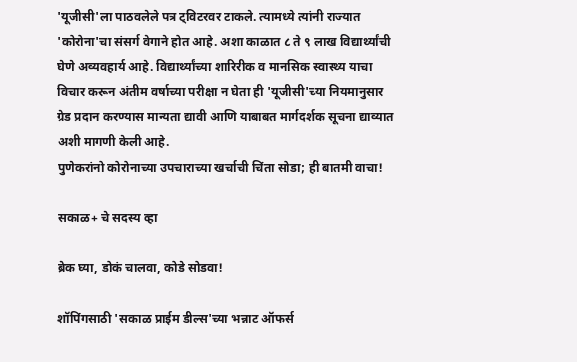'यूजीसी'ला पाठवलेले पत्र ट्विटरवर टाकले. त्यामध्ये त्यांनी राज्यात 'कोरोना'चा संसर्ग वेगाने होत आहे. अशा काळात ८ ते ९ लाख विद्यार्थ्यांची घेणे अव्यवहार्य आहे. विद्यार्थ्यांच्या शारिरीक व मानसिक स्वास्थ्य याचा विचार करून अंतीम वर्षाच्या परीक्षा न घेता ही 'यूजीसी'च्या नियमानुसार ग्रेड प्रदान करण्यास मान्यता द्यावी आणि याबाबत मार्गदर्शक सूचना द्याव्यात अशी मागणी केली आहे.
पुणेकरांनो कोरोनाच्या उपचाराच्या खर्चाची चिंता सोडा; ही बातमी वाचा!

सकाळ+ चे सदस्य व्हा

ब्रेक घ्या, डोकं चालवा, कोडे सोडवा!

शॉपिंगसाठी 'सकाळ प्राईम डील्स'च्या भन्नाट ऑफर्स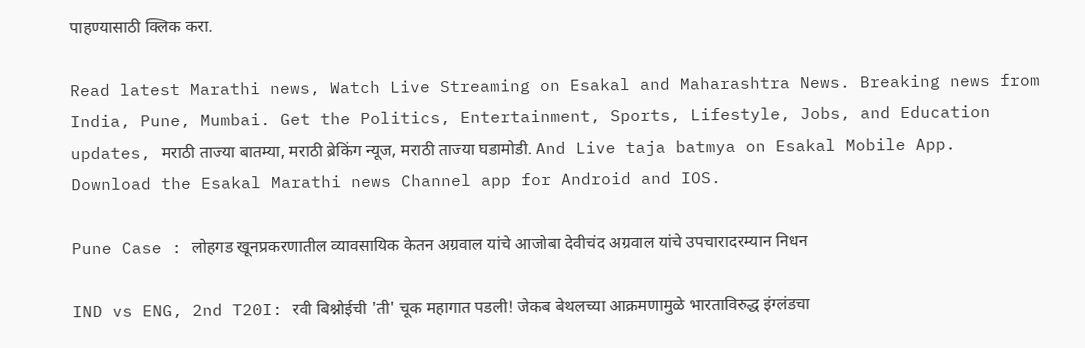पाहण्यासाठी क्लिक करा.

Read latest Marathi news, Watch Live Streaming on Esakal and Maharashtra News. Breaking news from India, Pune, Mumbai. Get the Politics, Entertainment, Sports, Lifestyle, Jobs, and Education updates, मराठी ताज्या बातम्या, मराठी ब्रेकिंग न्यूज, मराठी ताज्या घडामोडी. And Live taja batmya on Esakal Mobile App. Download the Esakal Marathi news Channel app for Android and IOS.

Pune Case : लोहगड खूनप्रकरणातील व्यावसायिक केतन अग्रवाल यांचे आजोबा देवीचंद अग्रवाल यांचे उपचारादरम्यान निधन

IND vs ENG, 2nd T20I: रवी बिश्नोईची 'ती' चूक महागात पडली! जेकब बेथलच्या आक्रमणामुळे भारताविरुद्ध इंग्लंडचा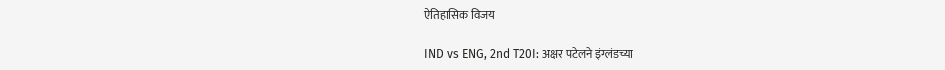ऐतिहासिक विजय

IND vs ENG, 2nd T20I: अक्षर पटेलने इंग्लंडच्या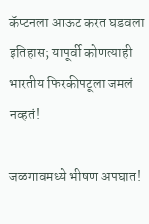कॅप्टनला आऊट करत घडवला इतिहास; यापूर्वी कोणत्याही भारतीय फिरकीपटूला जमलं नव्हतं!

जळगावमध्ये भीषण अपघात!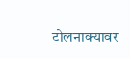टोलनाक्यावर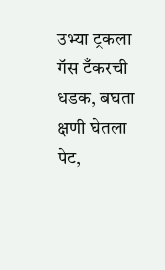उभ्या ट्रकला गॅस टँकरची धडक, बघता क्षणी घेतला पेट,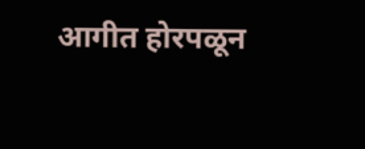आगीत होरपळून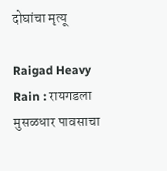दोघांचा मृत्यू

Raigad Heavy Rain : रायगडला मुसळधार पावसाचा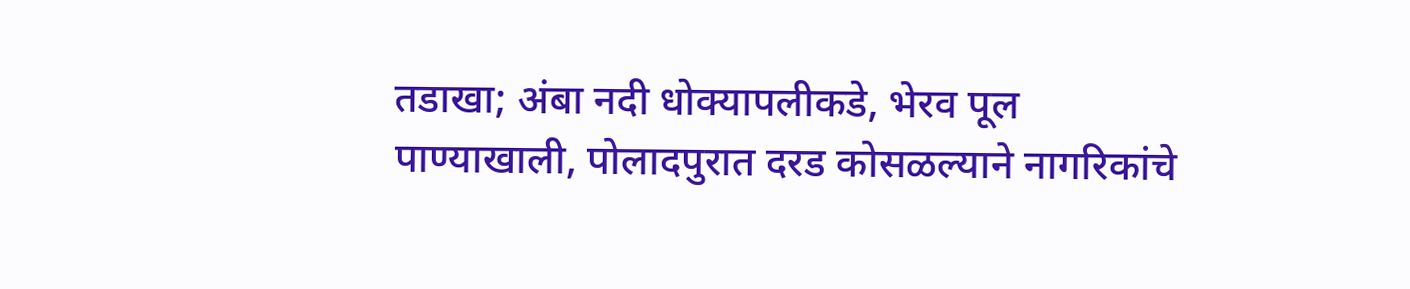तडाखा; अंबा नदी धोक्यापलीकडे, भेरव पूल पाण्याखाली, पोलादपुरात दरड कोसळल्याने नागरिकांचे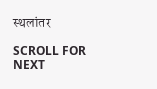स्थलांतर

SCROLL FOR NEXT